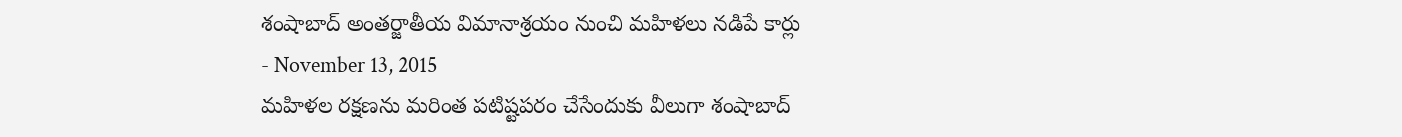శంషాబాద్ అంతర్జాతీయ విమానాశ్రయం నుంచి మహిళలు నడిపే కార్లు
- November 13, 2015
మహిళల రక్షణను మరింత పటిష్టపరం చేసేందుకు వీలుగా శంషాబాద్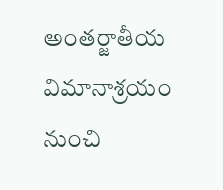అంతర్జాతీయ విమానాశ్రయం నుంచి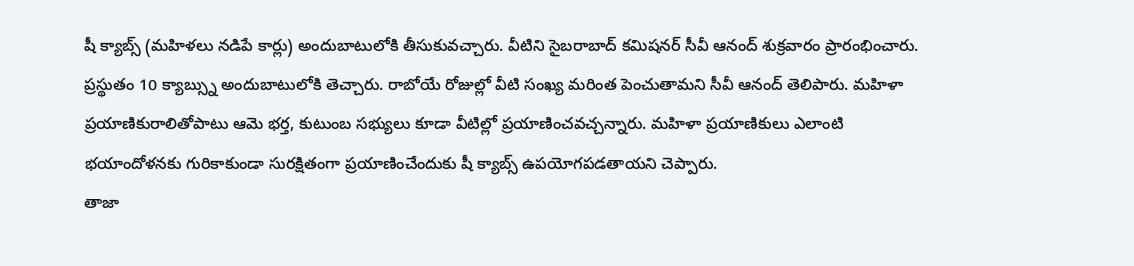షీ క్యాబ్స్ (మహిళలు నడిపే కార్లు) అందుబాటులోకి తీసుకువచ్చారు. వీటిని సైబరాబాద్ కమిషనర్ సీవీ ఆనంద్ శుక్రవారం ప్రారంభించారు. ప్రస్థుతం 10 క్యాబ్స్ను అందుబాటులోకి తెచ్చారు. రాబోయే రోజుల్లో వీటి సంఖ్య మరింత పెంచుతామని సీవీ ఆనంద్ తెలిపారు. మహిళా ప్రయాణికురాలితోపాటు ఆమె భర్త, కుటుంబ సభ్యులు కూడా వీటిల్లో ప్రయాణించవచ్చన్నారు. మహిళా ప్రయాణికులు ఎలాంటి భయాందోళనకు గురికాకుండా సురక్షితంగా ప్రయాణించేందుకు షీ క్యాబ్స్ ఉపయోగపడతాయని చెప్పారు.
తాజా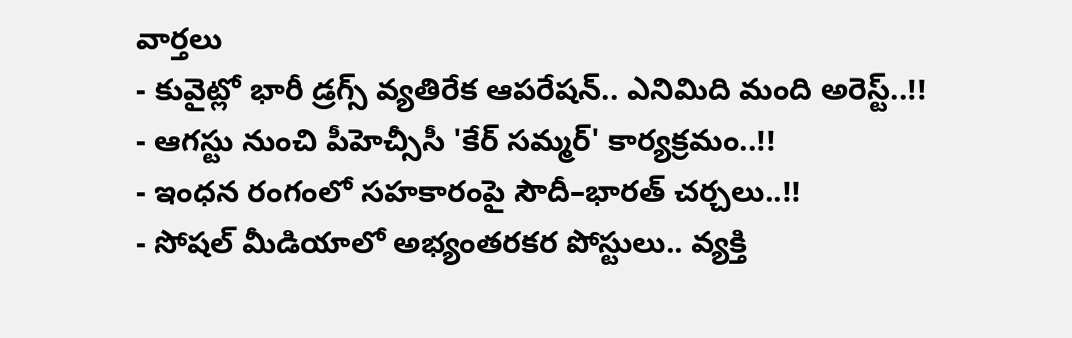వార్తలు
- కువైట్లో భారీ డ్రగ్స్ వ్యతిరేక ఆపరేషన్.. ఎనిమిది మంది అరెస్ట్..!!
- ఆగస్టు నుంచి పీహెచ్సీసీ 'కేర్ సమ్మర్' కార్యక్రమం..!!
- ఇంధన రంగంలో సహకారంపై సౌదీ–భారత్ చర్చలు..!!
- సోషల్ మీడియాలో అభ్యంతరకర పోస్టులు.. వ్యక్తి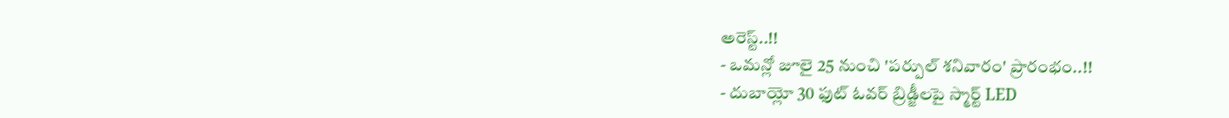అరెస్ట్..!!
- ఒమన్లో జూలై 25 నుంచి 'పర్పుల్ శనివారం' ప్రారంభం..!!
- దుబాయ్లో 30 ఫుట్ ఓవర్ బ్రిడ్జీలపై స్మార్ట్ LED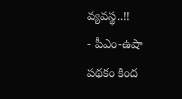వ్యవస్థ..!!
- పీఎం-ఉషా పథకం కింద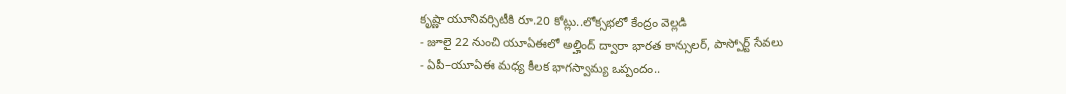కృష్ణా యూనివర్సిటీకి రూ.20 కోట్లు..లోక్సభలో కేంద్రం వెల్లడి
- జూలై 22 నుంచి యూఏఈలో అల్హింద్ ద్వారా భారత కాన్సులర్, పాస్పోర్ట్ సేవలు
- ఏపీ–యూఏఈ మధ్య కీలక భాగస్వామ్య ఒప్పందం..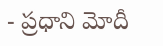- ప్రధాని మోదీ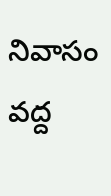నివాసం వద్ద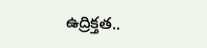ఉద్రిక్తత..